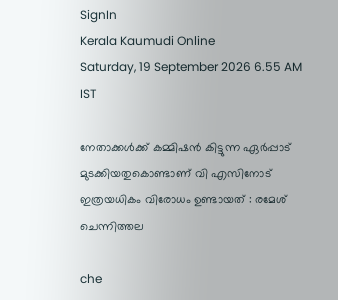SignIn
Kerala Kaumudi Online
Saturday, 19 September 2026 6.55 AM IST

നേതാക്കൾക്ക് കമ്മിഷൻ കിട്ടുന്ന ഏർപ്പാട് മുടക്കിയതുകൊണ്ടാണ് വി എസിനോട് ഇത്രയധികം വിരോധം ഉണ്ടായത് : രമേശ് ചെന്നിത്തല

che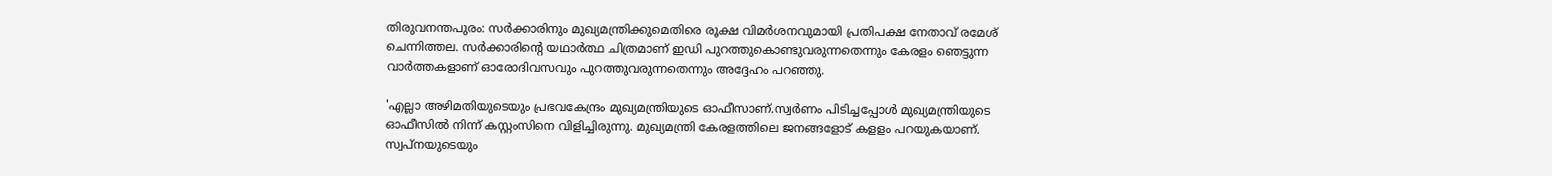തിരുവനന്തപുരം: സർക്കാരിനും മുഖ്യമന്ത്രിക്കുമെതിരെ രൂക്ഷ വിമർശനവുമായി പ്രതിപക്ഷ നേതാവ് രമേശ് ചെന്നിത്തല. സർക്കാരിന്റെ യഥാർത്ഥ ചിത്രമാണ് ഇഡി പുറത്തുകൊണ്ടുവരുന്നതെന്നും കേരളം ഞെട്ടുന്ന വാർത്തകളാണ് ഓരോദിവസവും പുറത്തുവരുന്നതെന്നും അദ്ദേഹം പറഞ്ഞു.

'എല്ലാ അഴിമതിയുടെയും പ്രഭവകേന്ദ്രം മുഖ്യമന്ത്രിയുടെ ഓഫീസാണ്.സ്വർണം പിടിച്ചപ്പോൾ മുഖ്യമന്ത്രിയുടെ ഓഫീസിൽ നിന്ന് കസ്റ്റംസിനെ വിളിച്ചിരുന്നു. മുഖ്യമന്ത്രി കേരളത്തിലെ ജനങ്ങളോട് കളളം പറയുകയാണ്. സ്വപ്നയുടെയും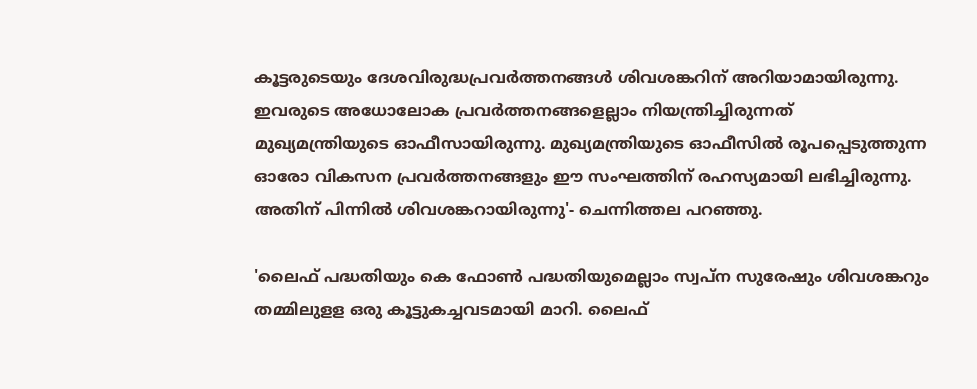കൂട്ടരുടെയും ദേശവിരുദ്ധപ്രവർത്തനങ്ങൾ ശിവശങ്കറിന് അറിയാമായിരുന്നു. ഇവരുടെ അധോലോക പ്രവർത്തനങ്ങളെല്ലാം നിയന്ത്രിച്ചിരുന്നത് മുഖ്യമന്ത്രിയുടെ ഓഫീസായിരുന്നു. മുഖ്യമന്ത്രിയുടെ ഓഫീസിൽ രൂപപ്പെടുത്തുന്ന ഓരോ വികസന പ്രവർത്തനങ്ങളും ഈ സംഘത്തിന് രഹസ്യമായി ലഭിച്ചിരുന്നു. അതിന് പിന്നിൽ ശിവശങ്കറായിരുന്നു'- ചെന്നിത്തല പറഞ്ഞു.

'ലൈഫ് പദ്ധതിയും കെ ഫോൺ പദ്ധതിയുമെല്ലാം സ്വപ്ന സുരേഷും ശിവശങ്കറും തമ്മിലുളള ഒരു കൂട്ടുകച്ചവടമായി മാറി. ലൈഫ്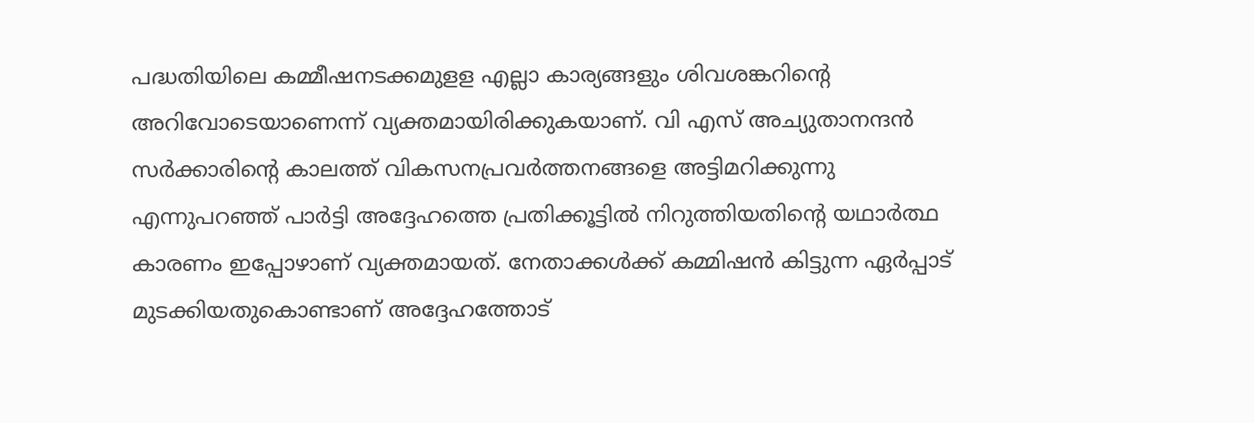പദ്ധതിയിലെ കമ്മീഷനടക്കമുളള എല്ലാ കാര്യങ്ങളും ശിവശങ്കറിന്റെ അറിവോടെയാണെന്ന് വ്യക്തമായിരിക്കുകയാണ്. വി എസ് അച്യുതാനന്ദൻ സർക്കാരിന്റെ കാലത്ത് വികസനപ്രവർത്തനങ്ങളെ അട്ടിമറിക്കുന്നു എന്നുപറഞ്ഞ് പാർട്ടി അദ്ദേഹത്തെ പ്രതിക്കൂട്ടിൽ നിറുത്തിയതിന്റെ യഥാർത്ഥ കാരണം ഇപ്പോഴാണ് വ്യക്തമായത്. നേതാക്കൾക്ക് കമ്മിഷൻ കിട്ടുന്ന ഏർപ്പാട് മുടക്കിയതുകൊണ്ടാണ് അദ്ദേഹത്തോട്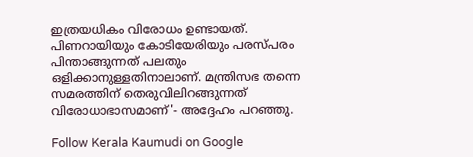ഇത്രയധികം വിരോധം ഉണ്ടായത്. പിണറായിയും കോടിയേരിയും പരസ്പരം പിന്താങ്ങുന്നത് പലതും ഒളിക്കാനുള്ളതിനാലാണ്. മന്ത്രിസഭ തന്നെ സമരത്തിന് തെരുവിലിറങ്ങുന്നത് വിരോധാഭാസമാണ്'- അദ്ദേഹം പറഞ്ഞു.

Follow Kerala Kaumudi on Google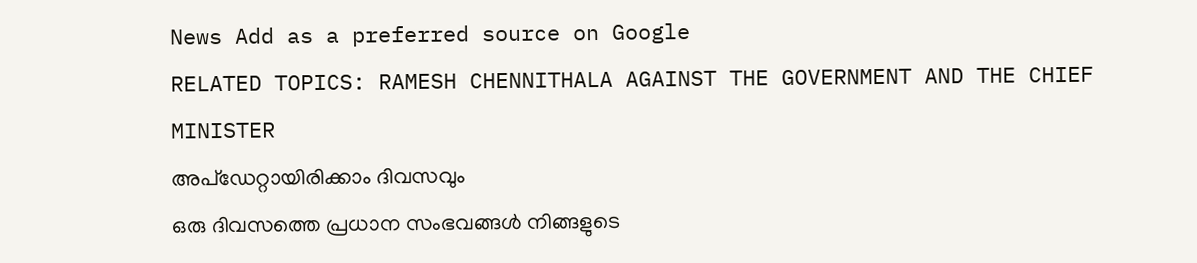News Add as a preferred source on Google
RELATED TOPICS: RAMESH CHENNITHALA AGAINST THE GOVERNMENT AND THE CHIEF MINISTER
അപ്ഡേറ്റായിരിക്കാം ദിവസവും
ഒരു ദിവസത്തെ പ്രധാന സംഭവങ്ങൾ നിങ്ങളുടെ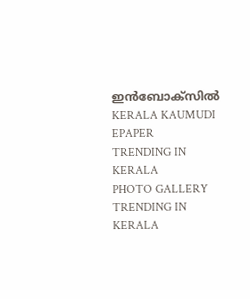ഇൻബോക്സിൽ
KERALA KAUMUDI EPAPER
TRENDING IN KERALA
PHOTO GALLERY
TRENDING IN KERALA